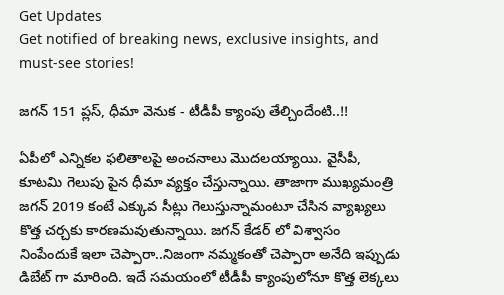Get Updates
Get notified of breaking news, exclusive insights, and must-see stories!

జగన్ 151 ప్లస్, ధీమా వెనుక - టీడీపీ క్యాంపు తేల్చిందేంటి..!!

ఏపీలో ఎన్నికల ఫలితాలపై అంచనాలు మొదలయ్యాయి. వైసీపీ, కూటమి గెలుపు పైన ధీమా వ్యక్తం చేస్తున్నాయి. తాజాగా ముఖ్యమంత్రి జగన్ 2019 కంటే ఎక్కువ సీట్లు గెలుస్తున్నామంటూ చేసిన వ్యాఖ్యలు కొత్త చర్చకు కారణమవుతున్నాయి. జగన్ కేడర్ లో విశ్వాసం నింపేందుకే ఇలా చెప్పారా..నిజంగా నమ్మకంతో చెప్పారా అనేది ఇప్పుడు డిబేట్ గా మారింది. ఇదే సమయంలో టీడీపీ క్యాంపులోనూ కొత్త లెక్కలు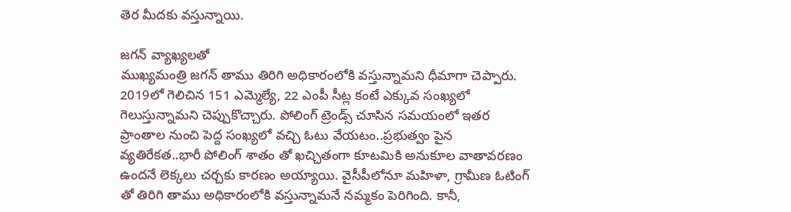తెర మీదకు వస్తున్నాయి.

జగన్ వ్యాఖ్యలతో
ముఖ్యమంత్రి జగన్ తాము తిరిగి అధికారంలోకి వస్తున్నామని ధీమాగా చెప్పారు. 2019లో గెలిచిన 151 ఎమ్మెల్యే, 22 ఎంపీ సీట్ల కంటే ఎక్కువ సంఖ్యలో గెలుస్తున్నామని చెప్పుకొచ్చారు. పోలింగ్ ట్రెండ్స్ చూసిన సమయంలో ఇతర ప్రాంతాల నుంచి పెద్ద సంఖ్యలో వచ్చి ఓటు వేయటం..ప్రభుత్వం పైన వ్యతిరేకత..భారీ పోలింగ్ శాతం తో ఖచ్చితంగా కూటమికి అనుకూల వాతావరణం ఉందనే లెక్కలు చర్చకు కారణం అయ్యాయి. వైసీపీలోనూ మహిళా, గ్రామీణ ఓటింగ్ తో తిరిగి తాము అధికారంలోకి వస్తున్నామనే నమ్మకం పెరిగింది. కానీ,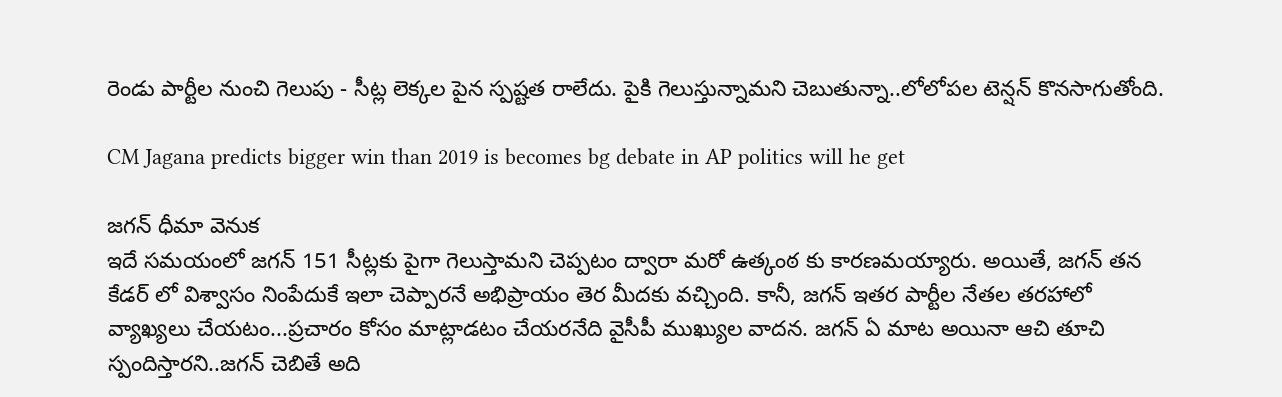రెండు పార్టీల నుంచి గెలుపు - సీట్ల లెక్కల పైన స్పష్టత రాలేదు. పైకి గెలుస్తున్నామని చెబుతున్నా..లోలోపల టెన్షన్ కొనసాగుతోంది.

CM Jagana predicts bigger win than 2019 is becomes bg debate in AP politics will he get

జగన్ ధీమా వెనుక
ఇదే సమయంలో జగన్ 151 సీట్లకు పైగా గెలుస్తామని చెప్పటం ద్వారా మరో ఉత్కంఠ కు కారణమయ్యారు. అయితే, జగన్ తన కేడర్ లో విశ్వాసం నింపేదుకే ఇలా చెప్పారనే అభిప్రాయం తెర మీదకు వచ్చింది. కానీ, జగన్ ఇతర పార్టీల నేతల తరహాలో వ్యాఖ్యలు చేయటం...ప్రచారం కోసం మాట్లాడటం చేయరనేది వైసీపీ ముఖ్యుల వాదన. జగన్ ఏ మాట అయినా ఆచి తూచి స్పందిస్తారని..జగన్ చెబితే అది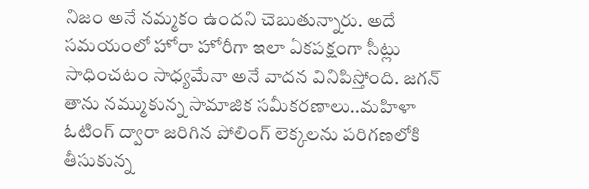నిజం అనే నమ్మకం ఉందని చెబుతున్నారు. అదే సమయంలో హోరా హోరీగా ఇలా ఏకపక్షంగా సీట్లు సాధించటం సాధ్యమేనా అనే వాదన వినిపిస్తోంది. జగన్ తాను నమ్ముకున్న సామాజిక సమీకరణాలు..మహిళా ఓటింగ్ ద్వారా జరిగిన పోలింగ్ లెక్కలను పరిగణలోకి తీసుకున్న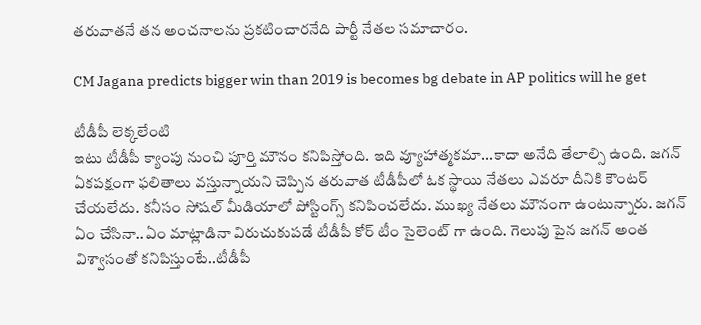తరువాతనే తన అంచనాలను ప్రకటించారనేది పార్టీ నేతల సమాచారం.

CM Jagana predicts bigger win than 2019 is becomes bg debate in AP politics will he get

టీడీపీ లెక్కలేంటి
ఇటు టీడీపీ క్యాంపు నుంచి పూర్తి మౌనం కనిపిస్తోంది. ఇది వ్యూహాత్మకమా...కాదా అనేది తేలాల్సి ఉంది. జగన్ ఏకపక్షంగా ఫలితాలు వస్తున్నాయని చెప్పిన తరువాత టీడీపీలో ఓక స్థాయి నేతలు ఎవరూ దీనికి కౌంటర్ చేయలేదు. కనీసం సోషల్ మీడియాలో పోస్టింగ్స్ కనిపించలేదు. ముఖ్య నేతలు మౌనంగా ఉంటున్నారు. జగన్ ఏం చేసినా..ఏం మాట్లాడినా విరుచుకుపడే టీడీపీ కోర్ టీం సైలెంట్ గా ఉంది. గెలుపు పైన జగన్ అంత విశ్వాసంతో కనిపిస్తుంటే..టీడీపీ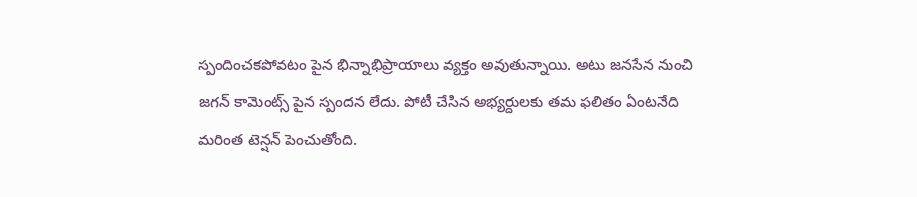స్పందించకపోవటం పైన భిన్నాభిప్రాయాలు వ్యక్తం అవుతున్నాయి. అటు జనసేన నుంచి జగన్ కామెంట్స్ పైన స్పందన లేదు. పోటీ చేసిన అభ్యర్దులకు తమ ఫలితం ఏంటనేది మరింత టెన్షన్ పెంచుతోంది.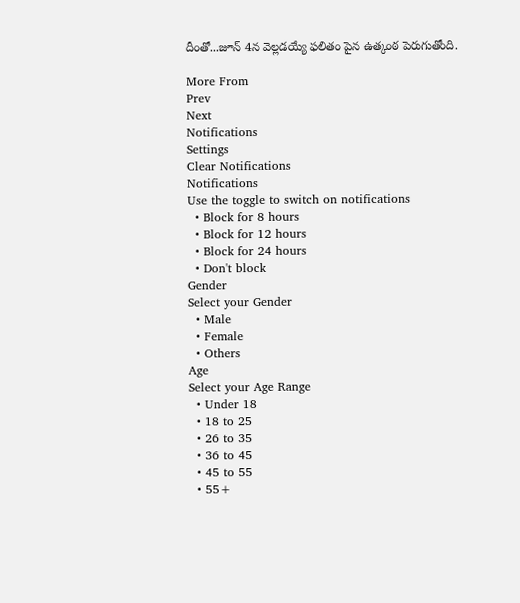దీంతో...జూన్ 4న వెల్లడయ్యే ఫలితం పైన ఉత్కంఠ పెరుగుతోంది.

More From
Prev
Next
Notifications
Settings
Clear Notifications
Notifications
Use the toggle to switch on notifications
  • Block for 8 hours
  • Block for 12 hours
  • Block for 24 hours
  • Don't block
Gender
Select your Gender
  • Male
  • Female
  • Others
Age
Select your Age Range
  • Under 18
  • 18 to 25
  • 26 to 35
  • 36 to 45
  • 45 to 55
  • 55+